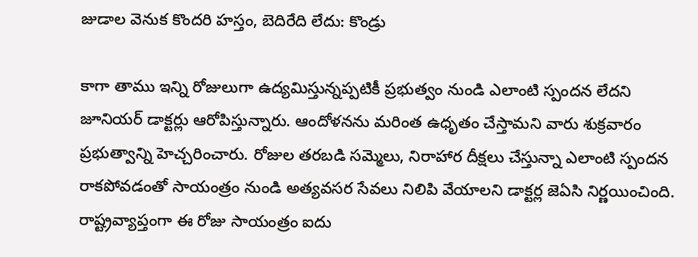జుడాల వెనుక కొందరి హస్తం, బెదిరేది లేదు: కొండ్రు

కాగా తాము ఇన్ని రోజులుగా ఉద్యమిస్తున్నప్పటికీ ప్రభుత్వం నుండి ఎలాంటి స్పందన లేదని జూనియర్ డాక్టర్లు ఆరోపిస్తున్నారు. ఆందోళనను మరింత ఉధృతం చేస్తామని వారు శుక్రవారం ప్రభుత్వాన్ని హెచ్చరించారు. రోజుల తరబడి సమ్మెలు, నిరాహార దీక్షలు చేస్తున్నా ఎలాంటి స్పందన రాకపోవడంతో సాయంత్రం నుండి అత్యవసర సేవలు నిలిపి వేయాలని డాక్టర్ల జెఏసి నిర్ణయించింది. రాష్ట్రవ్యాప్తంగా ఈ రోజు సాయంత్రం ఐదు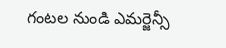గంటల నుండి ఎమర్జెన్సీ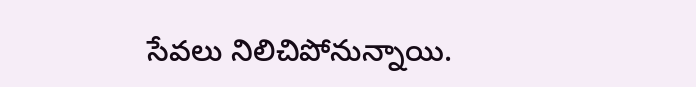సేవలు నిలిచిపోనున్నాయి.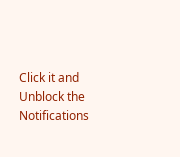Click it and Unblock the Notifications